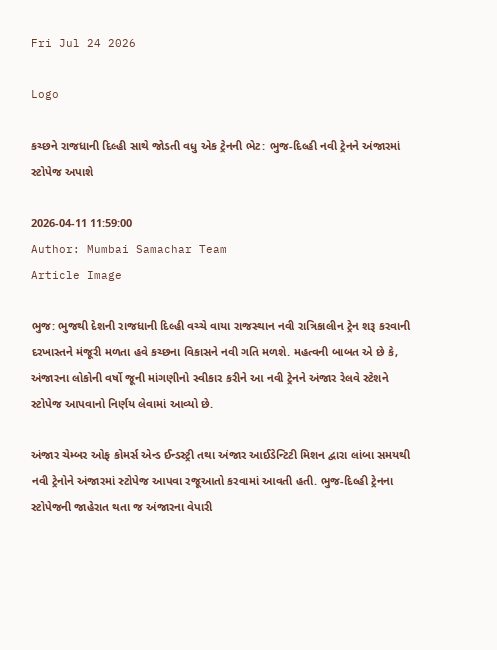Fri Jul 24 2026

Logo

કચ્છને રાજધાની દિલ્હી સાથે જોડતી વધુ એક ટ્રેનની ભેટ: ભુજ-દિલ્હી નવી ટ્રેનને અંજારમાં સ્ટોપેજ અપાશે

2026-04-11 11:59:00
Author: Mumbai Samachar Team
Article Image

ભુજ: ભુજથી દેશની રાજધાની દિલ્હી વચ્ચે વાયા રાજસ્થાન નવી રાત્રિકાલીન ટ્રેન શરૂ કરવાની દરખાસ્તને મંજૂરી મળતા હવે કચ્છના વિકાસને નવી ગતિ મળશે. મહત્વની બાબત એ છે કે, અંજારના લોકોની વર્ષો જૂની માંગણીનો સ્વીકાર કરીને આ નવી ટ્રેનને અંજાર રેલવે સ્ટેશને સ્ટોપેજ આપવાનો નિર્ણય લેવામાં આવ્યો છે.

અંજાર ચેમ્બર ઓફ કોમર્સ એન્ડ ઈન્ડસ્ટ્રી તથા અંજાર આઈડેન્ટિટી મિશન દ્વારા લાંબા સમયથી નવી ટ્રેનોને અંજારમાં સ્ટોપેજ આપવા રજૂઆતો કરવામાં આવતી હતી. ભુજ-દિલ્હી ટ્રેનના સ્ટોપેજની જાહેરાત થતા જ અંજારના વેપારી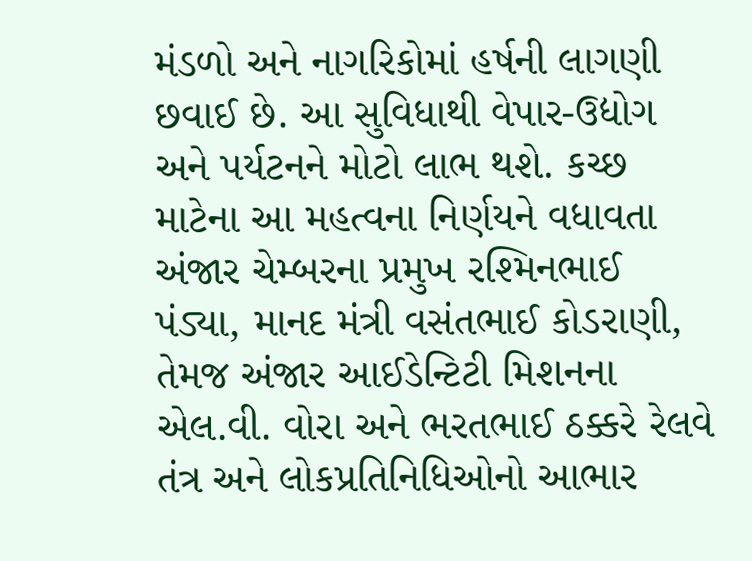મંડળો અને નાગરિકોમાં હર્ષની લાગણી છવાઈ છે. આ સુવિધાથી વેપાર-ઉદ્યોગ અને પર્યટનને મોટો લાભ થશે. કચ્છ માટેના આ મહત્વના નિર્ણયને વધાવતા અંજાર ચેમ્બરના પ્રમુખ રશ્મિનભાઈ પંડ્યા, માનદ મંત્રી વસંતભાઈ કોડરાણી, તેમજ અંજાર આઈડેન્ટિટી મિશનના એલ.વી. વોરા અને ભરતભાઈ ઠક્કરે રેલવે તંત્ર અને લોકપ્રતિનિધિઓનો આભાર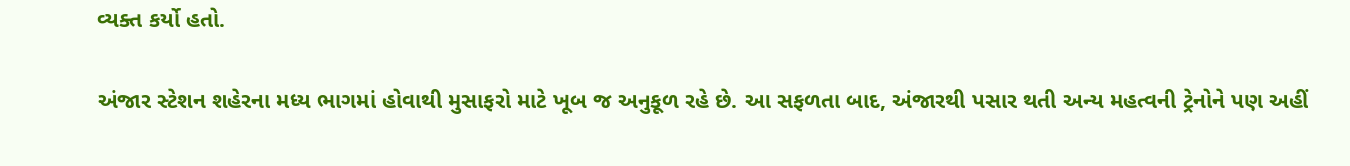વ્યક્ત કર્યો હતો.

અંજાર સ્ટેશન શહેરના મધ્ય ભાગમાં હોવાથી મુસાફરો માટે ખૂબ જ અનુકૂળ રહે છે. આ સફળતા બાદ, અંજારથી પસાર થતી અન્ય મહત્વની ટ્રેનોને પણ અહીં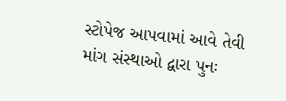સ્ટોપેજ આપવામાં આવે તેવી માંગ સંસ્થાઓ દ્વારા પુનઃ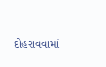દોહરાવવામાં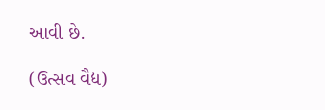આવી છે.

(ઉત્સવ વૈદ્ય)